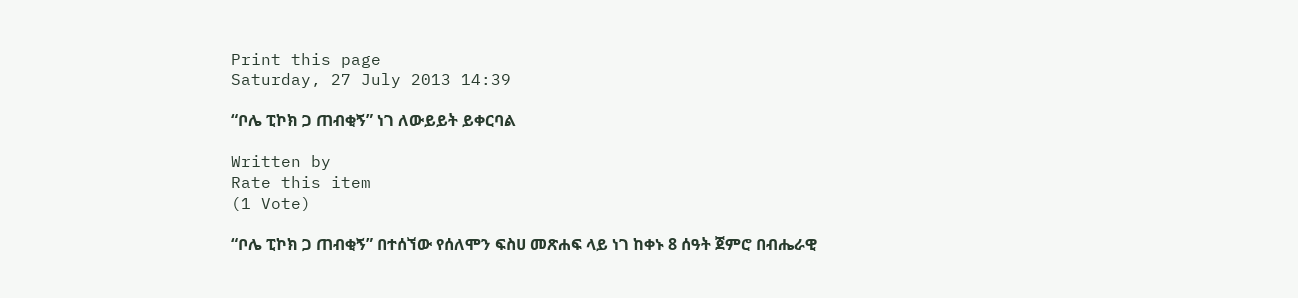Print this page
Saturday, 27 July 2013 14:39

“ቦሌ ፒኮክ ጋ ጠብቂኝ” ነገ ለውይይት ይቀርባል

Written by
Rate this item
(1 Vote)

“ቦሌ ፒኮክ ጋ ጠብቂኝ” በተሰኘው የሰለሞን ፍስሀ መጽሐፍ ላይ ነገ ከቀኑ 8 ሰዓት ጀምሮ በብሔራዊ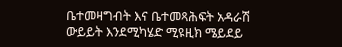ቤተመዛግብት እና ቤተመጻሕፍት አዳራሽ ውይይት እንደሚካሄድ ሚዩዚክ ሜይደይ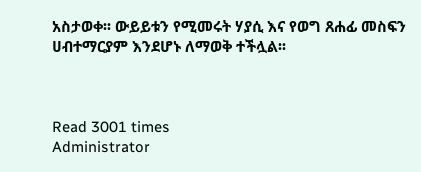አስታወቀ፡፡ ውይይቱን የሚመሩት ሃያሲ እና የወግ ጸሐፊ መስፍን ሀብተማርያም እንደሆኑ ለማወቅ ተችሏል፡፡



Read 3001 times
Administrator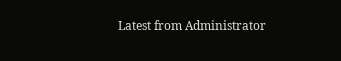Latest from Administrator